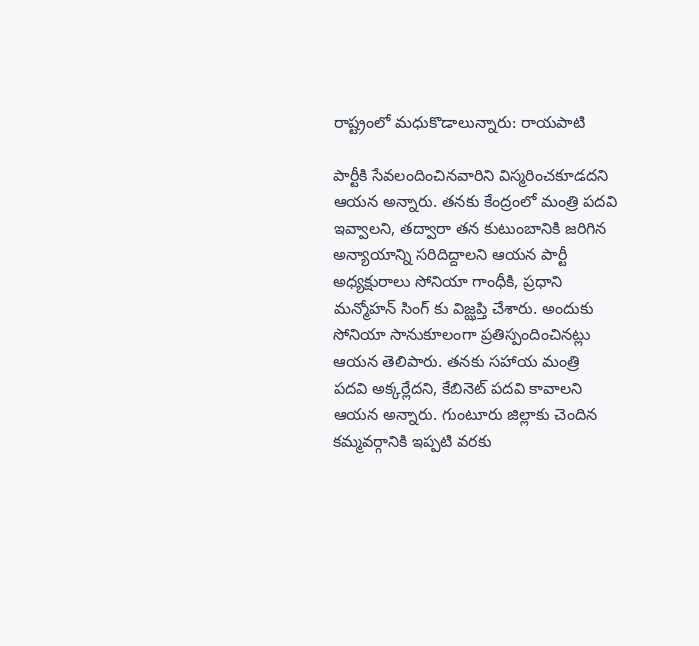రాష్ట్రంలో మధుకొడాలున్నారు: రాయపాటి

పార్టీకి సేవలందించినవారిని విస్మరించకూడదని ఆయన అన్నారు. తనకు కేంద్రంలో మంత్రి పదవి ఇవ్వాలని, తద్వారా తన కుటుంబానికి జరిగిన అన్యాయాన్ని సరిదిద్దాలని ఆయన పార్టీ అధ్యక్షురాలు సోనియా గాంధీకి, ప్రధాని మన్మోహన్ సింగ్ కు విజ్ఝప్తి చేశారు. అందుకు సోనియా సానుకూలంగా ప్రతిస్పందించినట్లు ఆయన తెలిపారు. తనకు సహాయ మంత్రి పదవి అక్కర్లేదని, కేబినెట్ పదవి కావాలని ఆయన అన్నారు. గుంటూరు జిల్లాకు చెందిన కమ్మవర్గానికి ఇప్పటి వరకు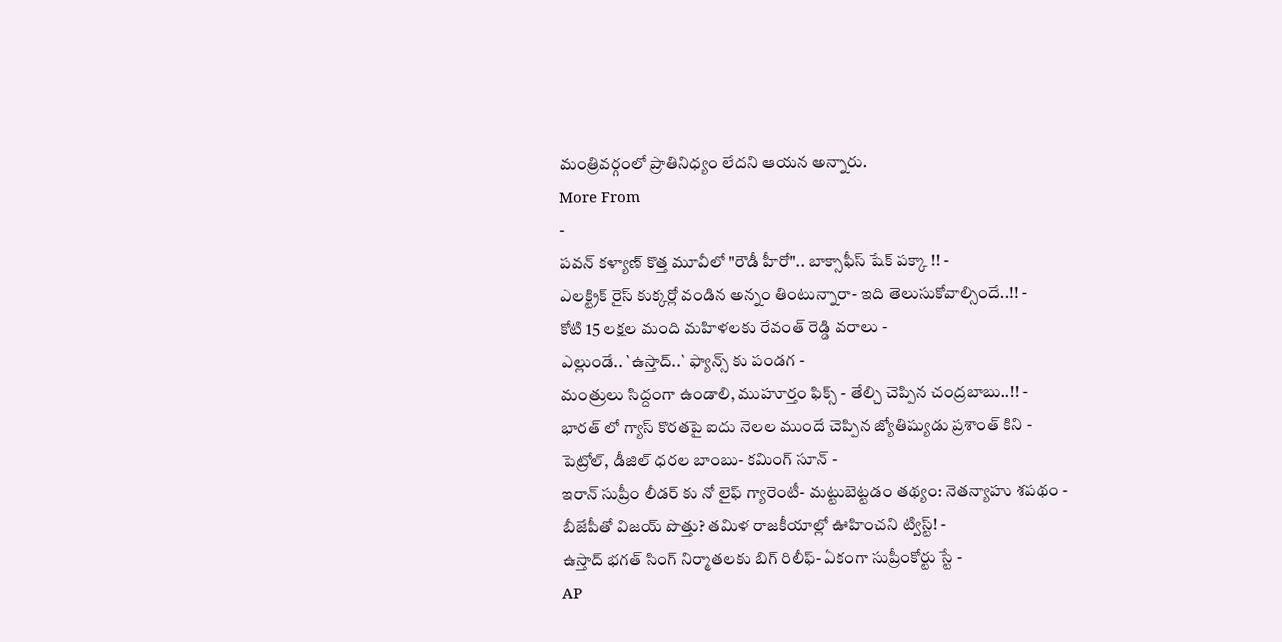మంత్రివర్గంలో ప్రాతినిధ్యం లేదని ఆయన అన్నారు.
More From
-
పవన్ కళ్యాణ్ కొత్త మూవీలో "రౌడీ హీరో".. బాక్సాఫీస్ షేక్ పక్కా !! -
ఎలక్ట్రిక్ రైస్ కుక్కర్లో వండిన అన్నం తింటున్నారా- ఇది తెలుసుకోవాల్సిందే..!! -
కోటి 15 లక్షల మంది మహిళలకు రేవంత్ రెడ్డి వరాలు -
ఎల్లుండే.. `ఉస్తాద్..` ఫ్యాన్స్ కు పండగ -
మంత్రులు సిద్దంగా ఉండాలి, ముహూర్తం ఫిక్స్ - తేల్చి చెప్పిన చంద్రబాబు..!! -
భారత్ లో గ్యాస్ కొరతపై ఐదు నెలల ముందే చెప్పిన జ్యోతిష్యుడు ప్రశాంత్ కిని -
పెట్రోల్, డీజిల్ ధరల బాంబు- కమింగ్ సూన్ -
ఇరాన్ సుప్రీం లీడర్ కు నో లైఫ్ గ్యారెంటీ- మట్టుబెట్టడం తథ్యం: నెతన్యాహు శపథం -
బీజేపీతో విజయ్ పొత్తు? తమిళ రాజకీయాల్లో ఊహించని ట్విస్ట్! -
ఉస్తాద్ భగత్ సింగ్ నిర్మాతలకు బిగ్ రిలీఫ్- ఏకంగా సుప్రీంకోర్టు స్టే -
AP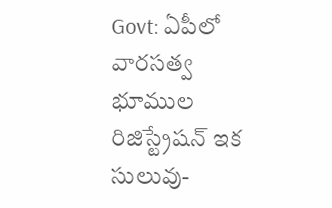Govt: ఏపీలో వారసత్వ భూముల రిజిస్ట్రేషన్ ఇక సులువు-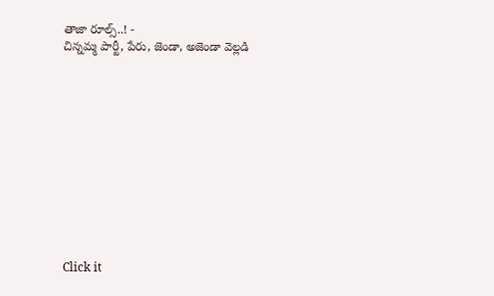తాజా రూల్స్..! -
చిన్నమ్మ పార్టీ, పేరు, జెండా, అజెండా వెల్లడి












Click it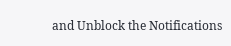and Unblock the Notifications